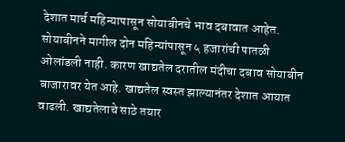देशात मार्च महिन्यापासून सोयाबीनचे भाव दबावात आहेत. सोयाबीनने मागील दोन महिन्यांपासून ५ हजारांची पातळी ओलांडली नाही. कारण खाद्यतेल दरातील मंदीचा दबाव सोयाबीन बाजारावर येत आहे. खाद्यतेल स्वस्त झाल्यानंतर देशात आयात वाढली. खाद्यतेलाचे साठे तयार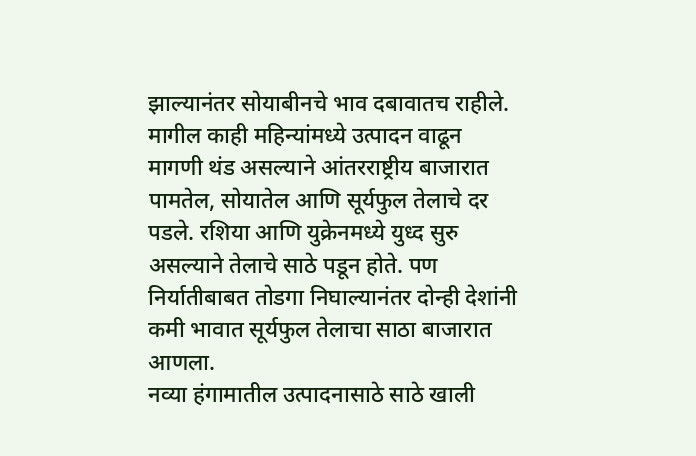झाल्यानंतर सोयाबीनचे भाव दबावातच राहीले.
मागील काही महिन्यांमध्ये उत्पादन वाढून मागणी थंड असल्याने आंतरराष्ट्रीय बाजारात पामतेल, सोयातेल आणि सूर्यफुल तेलाचे दर पडले. रशिया आणि युक्रेनमध्ये युध्द सुरु असल्याने तेलाचे साठे पडून होते. पण निर्यातीबाबत तोडगा निघाल्यानंतर दोन्ही देशांनी कमी भावात सूर्यफुल तेलाचा साठा बाजारात आणला.
नव्या हंगामातील उत्पादनासाठे साठे खाली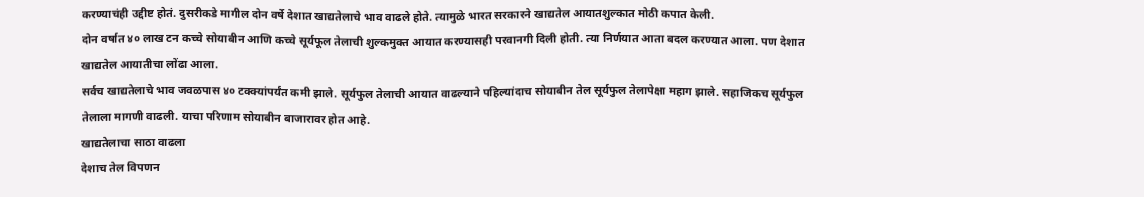करण्याचंही उद्दीष्ट होतं. दुसरीकडे मागील दोन वर्षे देशात खाद्यतेलाचे भाव वाढले होते. त्यामुळे भारत सरकारने खाद्यतेल आयातशुल्कात मोठी कपात केली.
दोन वर्षात ४० लाख टन कच्चे सोयाबीन आणि कच्चे सूर्यफूल तेलाची शुल्कमुक्त आयात करण्यासही परवानगी दिली होती. त्या निर्णयात आता बदल करण्यात आला. पण देशात खाद्यतेल आयातीचा लोंढा आला.
सर्वच खाद्यतेलाचे भाव जवळपास ४० टक्क्यांपर्यंत कमी झाले. सूर्यफुल तेलाची आयात वाढल्याने पहिल्यांदाच सोयाबीन तेल सूर्यफुल तेलापेक्षा महाग झाले. सहाजिकच सूर्यफुल तेलाला मागणी वाढली. याचा परिणाम सोयाबीन बाजारावर होत आहे.
खाद्यतेलाचा साठा वाढला
देशाच तेल विपणन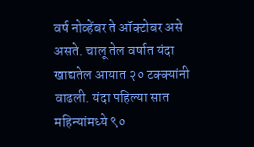वर्ष नोव्हेंबर ते ऑक्टोबर असे असते. चालू तेल वर्षात यंदा खाद्यतेल आयात २० टक्क्यांनी वाढली. यंदा पहिल्या सात महिन्यांमध्ये ९०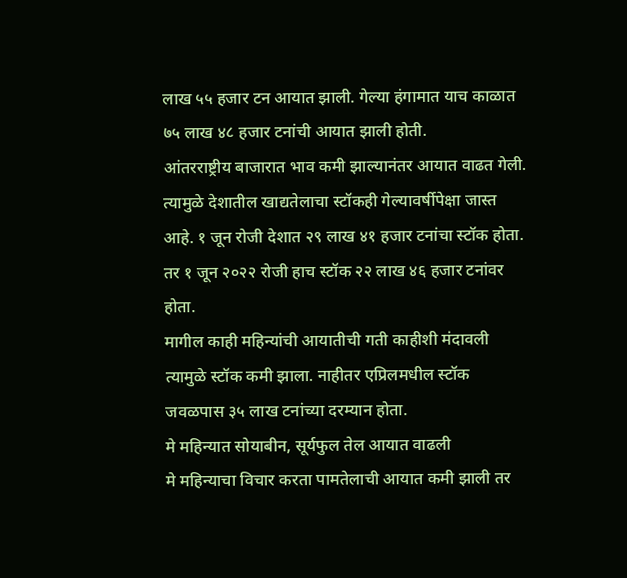लाख ५५ हजार टन आयात झाली. गेल्या हंगामात याच काळात ७५ लाख ४८ हजार टनांची आयात झाली होती.
आंतरराष्ट्रीय बाजारात भाव कमी झाल्यानंतर आयात वाढत गेली. त्यामुळे देशातील खाद्यतेलाचा स्टॉकही गेल्यावर्षीपेक्षा जास्त आहे. १ जून रोजी देशात २९ लाख ४१ हजार टनांचा स्टॉक होता. तर १ जून २०२२ रोजी हाच स्टॉक २२ लाख ४६ हजार टनांवर होता.
मागील काही महिन्यांची आयातीची गती काहीशी मंदावली त्यामुळे स्टॉक कमी झाला. नाहीतर एप्रिलमधील स्टॉक जवळपास ३५ लाख टनांच्या दरम्यान होता.
मे महिन्यात सोयाबीन, सूर्यफुल तेल आयात वाढली
मे महिन्याचा विचार करता पामतेलाची आयात कमी झाली तर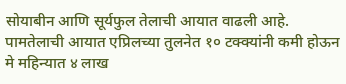सोयाबीन आणि सूर्यफुल तेलाची आयात वाढली आहे. पामतेलाची आयात एप्रिलच्या तुलनेत १० टक्क्यांनी कमी होऊन मे महिन्यात ४ लाख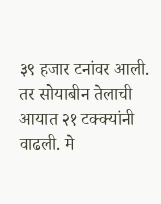३९ हजार टनांवर आली.
तर सोयाबीन तेलाची आयात २१ टक्क्यांनी वाढली. मे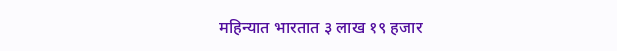महिन्यात भारतात ३ लाख १९ हजार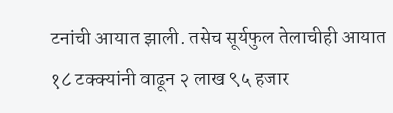टनांची आयात झाली. तसेच सूर्यफुल तेलाचीही आयात १८ टक्क्यांनी वाढून २ लाख ९५ हजार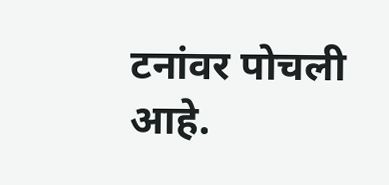टनांवर पोचली आहे.